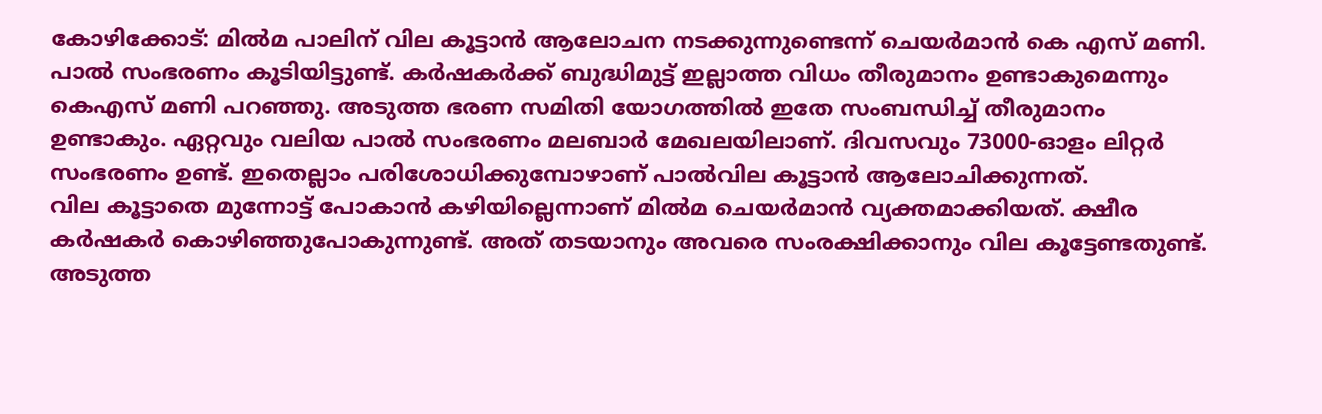കോഴിക്കോട്: മിൽമ പാലിന് വില കൂട്ടാൻ ആലോചന നടക്കുന്നുണ്ടെന്ന് ചെയർമാൻ കെ എസ് മണി. പാൽ സംഭരണം കൂടിയിട്ടുണ്ട്. കർഷകർക്ക് ബുദ്ധിമുട്ട് ഇല്ലാത്ത വിധം തീരുമാനം ഉണ്ടാകുമെന്നും കെഎസ് മണി പറഞ്ഞു. അടുത്ത ഭരണ സമിതി യോഗത്തിൽ ഇതേ സംബന്ധിച്ച് തീരുമാനം ഉണ്ടാകും. ഏറ്റവും വലിയ പാൽ സംഭരണം മലബാർ മേഖലയിലാണ്. ദിവസവും 73000-ഓളം ലിറ്റർ സംഭരണം ഉണ്ട്. ഇതെല്ലാം പരിശോധിക്കുമ്പോഴാണ് പാൽവില കൂട്ടാൻ ആലോചിക്കുന്നത്.
വില കൂട്ടാതെ മുന്നോട്ട് പോകാൻ കഴിയില്ലെന്നാണ് മിൽമ ചെയർമാൻ വ്യക്തമാക്കിയത്. ക്ഷീര കർഷകർ കൊഴിഞ്ഞുപോകുന്നുണ്ട്. അത് തടയാനും അവരെ സംരക്ഷിക്കാനും വില കൂട്ടേണ്ടതുണ്ട്. അടുത്ത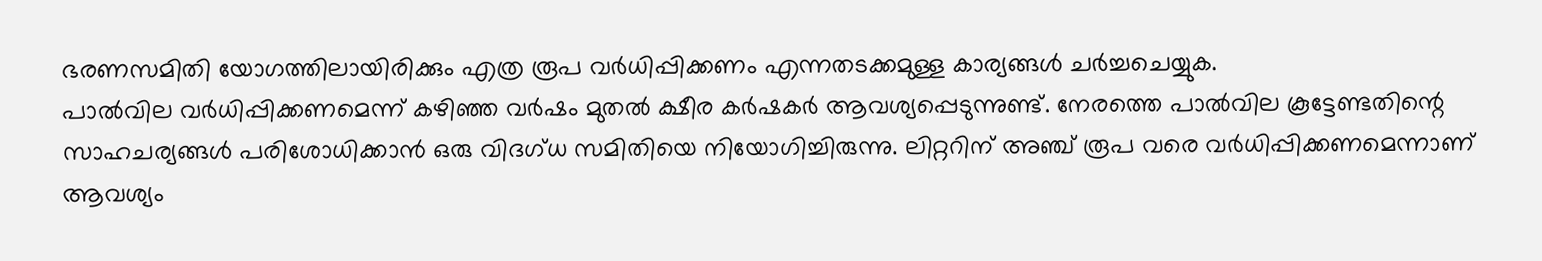ഭരണസമിതി യോഗത്തിലായിരിക്കും എത്ര രൂപ വർധിപ്പിക്കണം എന്നതടക്കമുള്ള കാര്യങ്ങൾ ചർച്ചചെയ്യുക.
പാൽവില വർധിപ്പിക്കണമെന്ന് കഴിഞ്ഞ വർഷം മുതൽ ക്ഷീര കർഷകർ ആവശ്യപ്പെടുന്നുണ്ട്. നേരത്തെ പാൽവില കൂട്ടേണ്ടതിന്റെ സാഹചര്യങ്ങൾ പരിശോധിക്കാൻ ഒരു വിദഗ്ധ സമിതിയെ നിയോഗിച്ചിരുന്നു. ലിറ്ററിന് അഞ്ച് രൂപ വരെ വർധിപ്പിക്കണമെന്നാണ് ആവശ്യം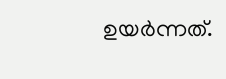ഉയർന്നത്.